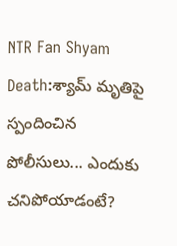NTR Fan Shyam Death:శ్యామ్ మృతిపై స్పందించిన పోలీసులు... ఎందుకు చనిపోయాడంటే?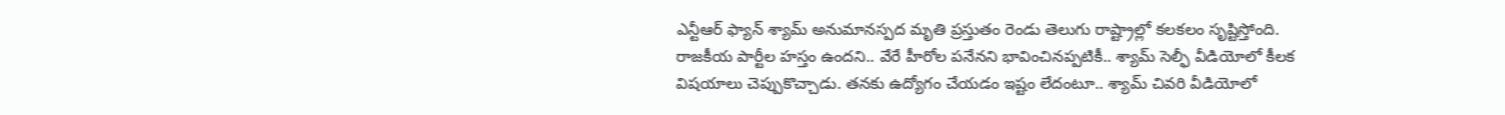ఎన్టీఆర్ ఫ్యాన్ శ్యామ్ అనుమానస్పద మృతి ప్రస్తుతం రెండు తెలుగు రాష్ట్రాల్లో కలకలం సృష్టిస్తోంది. రాజకీయ పార్టీల హస్తం ఉందని.. వేరే హీరోల పనేనని భావించినప్పటికీ.. శ్యామ్ సెల్ఫీ వీడియోలో కీలక విషయాలు చెప్పుకొచ్చాడు. తనకు ఉద్యోగం చేయడం ఇష్టం లేదంటూ.. శ్యామ్ చివరి వీడియోలో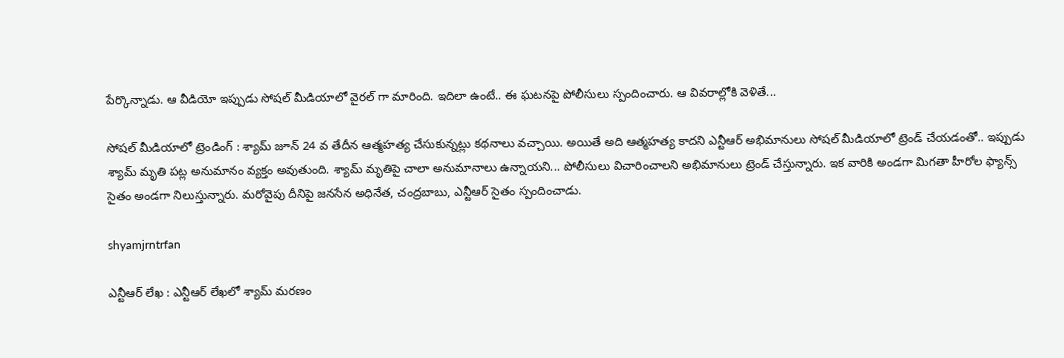పేర్కొన్నాడు. ఆ వీడియో ఇప్పుడు సోషల్ మీడియాలో వైరల్ గా మారింది. ఇదిలా ఉంటే.. ఈ ఘటనపై పోలీసులు స్పందించారు. ఆ వివరాల్లోకి వెళితే...

సోషల్ మీడియాలో ట్రెండింగ్ : శ్యామ్ జూన్ 24 వ తేదీన ఆత్మహత్య చేసుకున్నట్లు కథనాలు వచ్చాయి. అయితే అది ఆత్మహత్య కాదని ఎన్టీఆర్ అభిమానులు సోషల్ మీడియాలో ట్రెండ్ చేయడంతో.. ఇప్పుడు శ్యామ్ మృతి పట్ల అనుమానం వ్యక్తం అవుతుంది. శ్యామ్ మృతిపై చాలా అనుమానాలు ఉన్నాయని... పోలీసులు విచారించాలని అభిమానులు ట్రెండ్ చేస్తున్నారు. ఇక వారికి అండగా మిగతా హీరోల ఫ్యాన్స్ సైతం అండగా నిలుస్తున్నారు. మరోవైపు దీనిపై జనసేన అధినేత, చంద్రబాబు, ఎన్టీఆర్ సైతం స్పందించాడు.

shyamjrntrfan

ఎన్టీఆర్ లేఖ : ఎన్టీఆర్ లేఖలో శ్యామ్ మరణం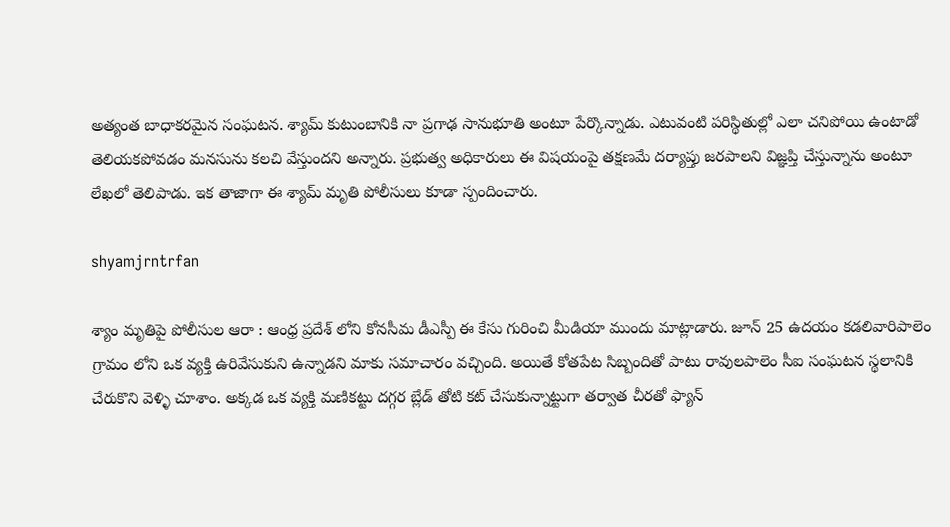అత్యంత బాధాకరమైన సంఘటన. శ్యామ్ కుటుంబానికి నా ప్రగాఢ సానుభూతి అంటూ పేర్కొన్నాడు. ఎటువంటి పరిస్థితుల్లో ఎలా చనిపోయి ఉంటాడో తెలియకపోవడం మనసును కలచి వేస్తుందని అన్నారు. ప్రభుత్వ అధికారులు ఈ విషయంపై తక్షణమే దర్యాప్తు జరపాలని విజ్ఞప్తి చేస్తున్నాను అంటూ లేఖలో తెలిపాడు. ఇక తాజాగా ఈ శ్యామ్ మృతి పోలీసులు కూడా స్పందించారు.

shyamjrntrfan

శ్యాం మృతిపై పోలీసుల ఆరా : ఆంధ్ర ప్రదేశ్ లోని కోనసీమ డీఎస్పీ ఈ కేసు గురించి మీడియా ముందు మాట్లాడారు. జూన్ 25 ఉదయం కడలివారిపాలెం గ్రామం లోని ఒక వ్యక్తి ఉరివేసుకుని ఉన్నాడని మాకు సమాచారం వచ్చింది. అయితే కోతపేట సిబ్బందితో పాటు రావులపాలెం సీఐ సంఘటన స్థలానికి చేరుకొని వెళ్ళి చూశాం. అక్కడ ఒక వ్యక్తి మణికట్టు దగ్గర బ్లేడ్ తోటి కట్ చేసుకున్నాట్టుగా తర్వాత చీరతో ఫ్యాన్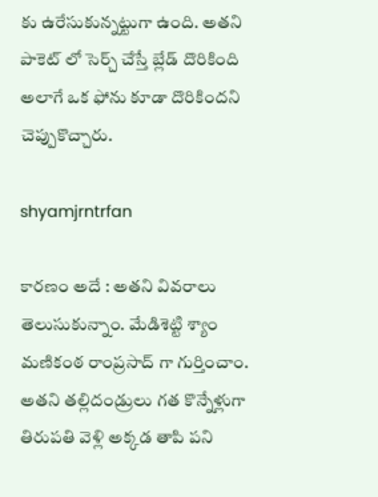కు ఉరేసుకున్నట్టుగా ఉంది. అతని పాకెట్ లో సెర్చ్ చేస్తే బ్లేడ్ దొరికింది అలాగే ఒక ఫోను కూడా దొరికిందని చెప్పుకొచ్చారు.

shyamjrntrfan

కారణం అదే : అతని వివరాలు తెలుసుకున్నాం. మేడిశెట్టి శ్యాం మణికంఠ రాంప్రసాద్ గా గుర్తించాం. అతని తల్లిదండ్రులు గత కొన్నేళ్లుగా తిరుపతి వెళ్లి అక్కడ తాపి పని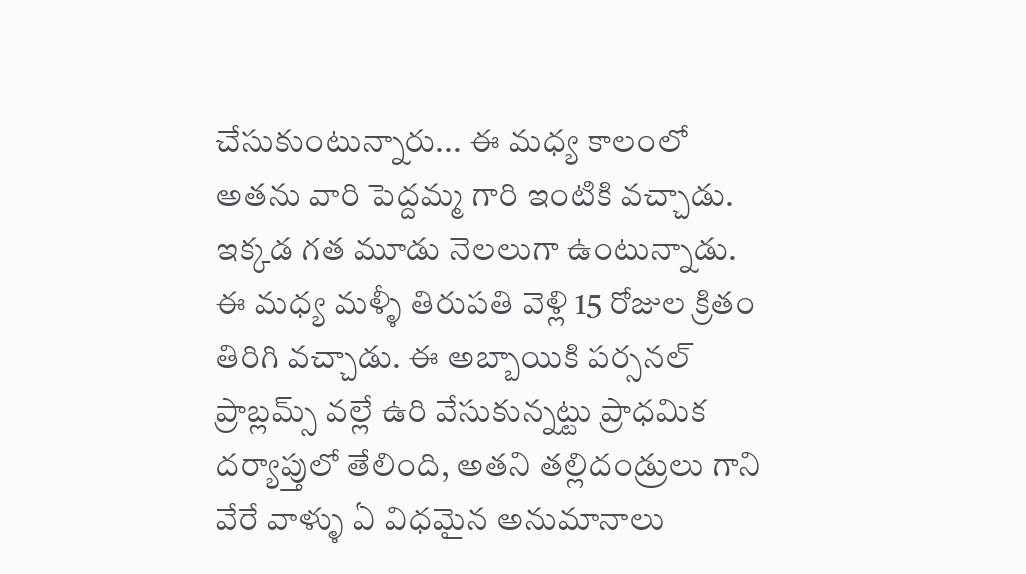చేసుకుంటున్నారు... ఈ మధ్య కాలంలో అతను వారి పెద్దమ్మ గారి ఇంటికి వచ్చాడు. ఇక్కడ గత మూడు నెలలుగా ఉంటున్నాడు. ఈ మధ్య మళ్ళీ తిరుపతి వెళ్లి 15 రోజుల క్రితం తిరిగి వచ్చాడు. ఈ అబ్బాయికి పర్సనల్ ప్రాబ్లమ్స్ వల్లే ఉరి వేసుకున్నట్టు ప్రాధమిక దర్యాప్తులో తేలింది, అతని తల్లిదండ్రులు గాని వేరే వాళ్ళు ఏ విధమైన అనుమానాలు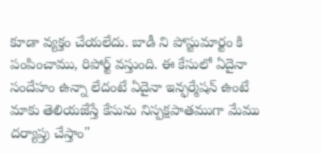కూడా వ్యక్తం చేయలేదు. బాడీ ని పోస్టుమార్టం కి పంపించాము, రిపోర్ట్ వస్తుంది. ఈ కేసులో ఏదైనా సందేహం ఉన్నా లేదంటే ఏదైనా ఇన్ఫర్మేషన్ ఉంటే మాకు తెలియజేస్తే కేసును నిస్పక్షపాతముగా మేము దర్యాప్తు చేస్తాం"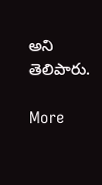అని తెలిపారు.

More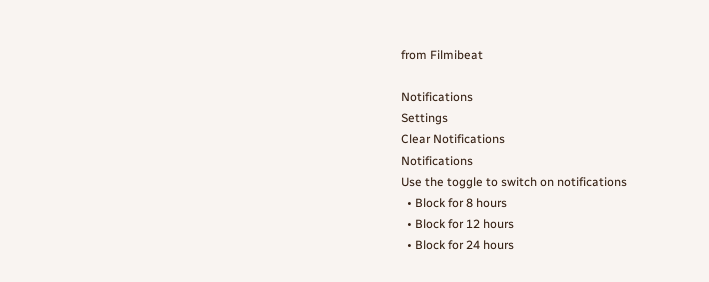from Filmibeat

Notifications
Settings
Clear Notifications
Notifications
Use the toggle to switch on notifications
  • Block for 8 hours
  • Block for 12 hours
  • Block for 24 hours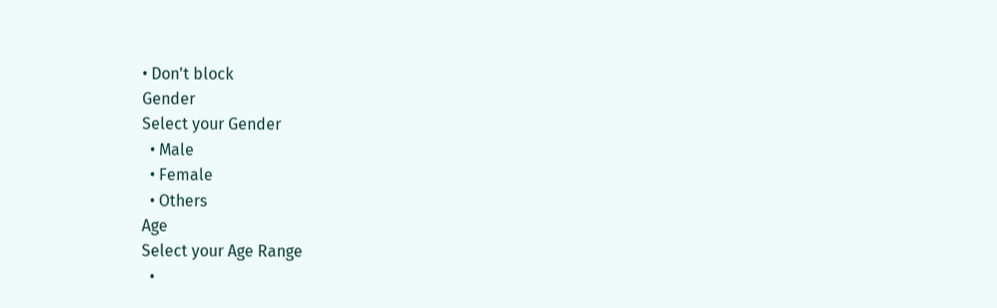• Don't block
Gender
Select your Gender
  • Male
  • Female
  • Others
Age
Select your Age Range
  •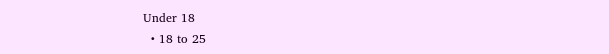Under 18
  • 18 to 25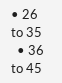• 26 to 35
  • 36 to 45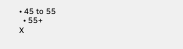• 45 to 55
  • 55+
X